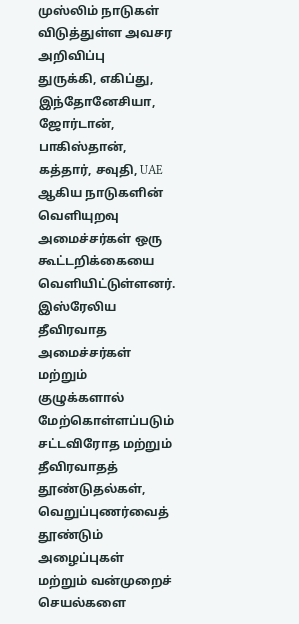முஸ்லிம் நாடுகள் விடுத்துள்ள அவசர அறிவிப்பு
துருக்கி, எகிப்து, இந்தோனேசியா, ஜோர்டான், பாகிஸ்தான், கத்தார், சவுதி, UAE ஆகிய நாடுகளின் வெளியுறவு அமைச்சர்கள் ஒரு கூட்டறிக்கையை வெளியிட்டுள்ளனர்.
இஸ்ரேலிய தீவிரவாத அமைச்சர்கள் மற்றும் குழுக்களால் மேற்கொள்ளப்படும் சட்டவிரோத மற்றும் தீவிரவாதத் தூண்டுதல்கள், வெறுப்புணர்வைத் தூண்டும் அழைப்புகள் மற்றும் வன்முறைச் செயல்களை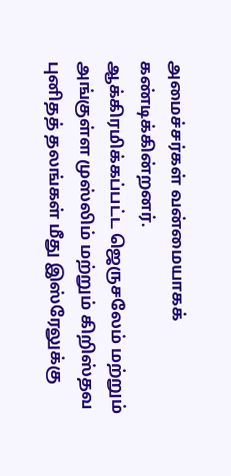அமைச்சர்கள் வன்மையாகக் கண்டிக்கின்றனர்.
ஆக்கிரமிக்கப்பட்ட ஜெருசலேம் மற்றும் அங்குள்ள முஸ்லிம் மற்றும் கிறிஸ்தவ புனிதத் தலங்கள் மீது இஸ்ரேலுக்கு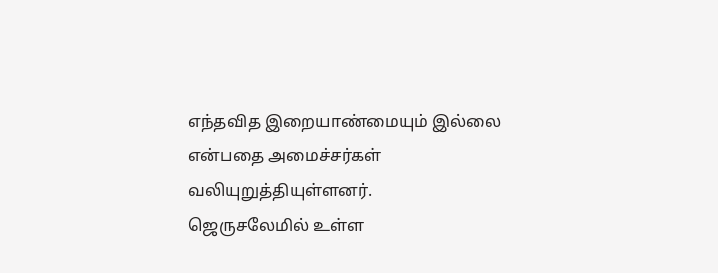எந்தவித இறையாண்மையும் இல்லை என்பதை அமைச்சர்கள் வலியுறுத்தியுள்ளனர்.
ஜெருசலேமில் உள்ள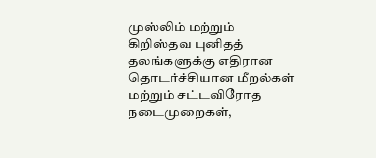முஸ்லிம் மற்றும் கிறிஸ்தவ புனிதத் தலங்களுக்கு எதிரான தொடர்ச்சியான மீறல்கள் மற்றும் சட்டவிரோத நடைமுறைகள்,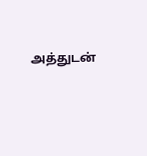அத்துடன்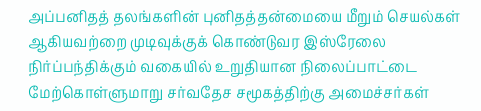அப்பனிதத் தலங்களின் புனிதத்தன்மையை மீறும் செயல்கள் ஆகியவற்றை முடிவுக்குக் கொண்டுவர இஸ்ரேலை நிர்ப்பந்திக்கும் வகையில் உறுதியான நிலைப்பாட்டை மேற்கொள்ளுமாறு சர்வதேச சமூகத்திற்கு அமைச்சர்கள்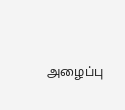அழைப்பு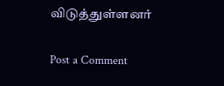விடுத்துள்ளனர்

Post a Comment